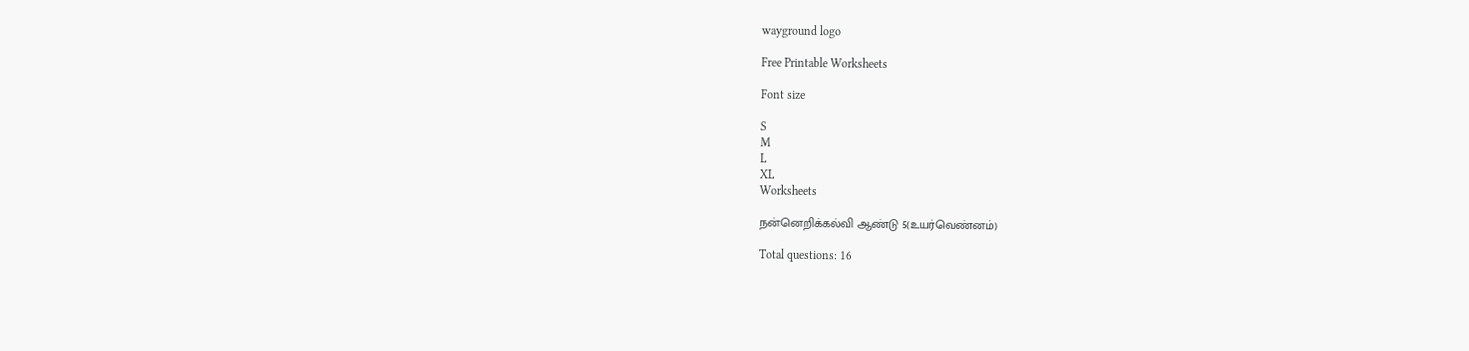wayground logo

Free Printable Worksheets

Font size

S
M
L
XL
Worksheets

நன்னெறிக்கல்வி ஆண்டு 5(உயர்வெண்னம்)

Total questions: 16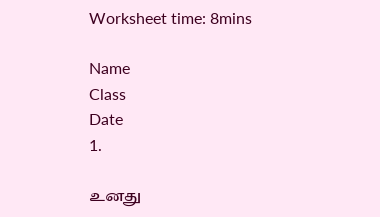Worksheet time: 8mins

Name
Class
Date
1.

உனது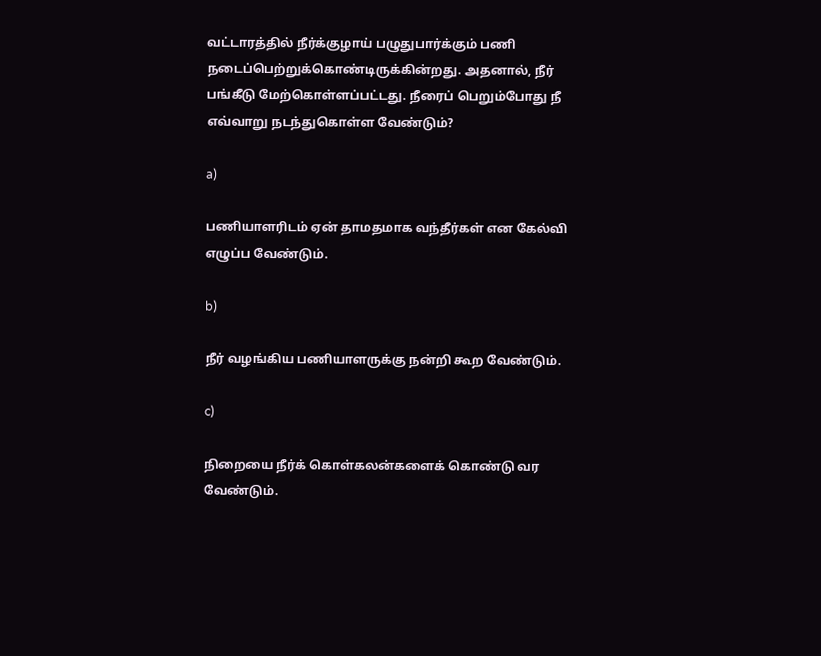வட்டாரத்தில் நீர்க்குழாய் பழுதுபார்க்கும் பணி நடைப்பெற்றுக்கொண்டிருக்கின்றது. அதனால், நீர் பங்கீடு மேற்கொள்ளப்பட்டது. நீரைப் பெறும்போது நீ எவ்வாறு நடந்துகொள்ள வேண்டும்?

a)

பணியாளரிடம் ஏன் தாமதமாக வந்தீர்கள் என கேல்வி எழுப்ப வேண்டும்.

b)

நீர் வழங்கிய பணியாளருக்கு நன்றி கூற வேண்டும்.

c)

நிறையை நீர்க் கொள்கலன்களைக் கொண்டு வர வேண்டும்.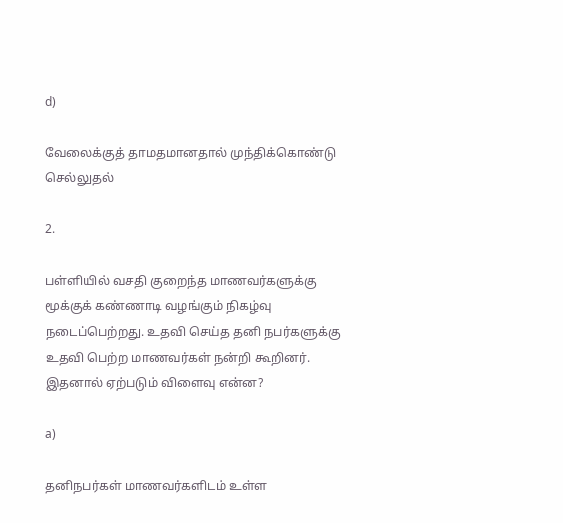d)

வேலைக்குத் தாமதமானதால் முந்திக்கொண்டு செல்லுதல்

2.

பள்ளியில் வசதி குறைந்த மாணவர்களுக்கு மூக்குக் கண்ணாடி வழங்கும் நிகழ்வு நடைப்பெற்றது. உதவி செய்த தனி நபர்களுக்கு உதவி பெற்ற மாணவர்கள் நன்றி கூறினர். இதனால் ஏற்படும் விளைவு என்ன?

a)

தனிநபர்கள் மாணவர்களிடம் உள்ள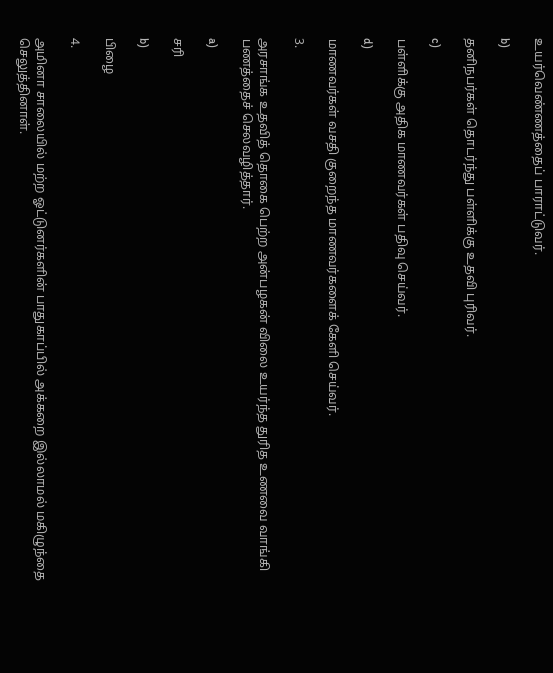உயர்வெண்ணத்தைப் பாராட்டுவர்.

b)

தனிநபர்கள் தொடர்ந்து பள்ளிக்கு உதவி புரிவர்.

c)

பள்ளிக்கு அதிக மாணவர்கள் பதிவு செய்வர்.

d)

மாணவர்கள் வசதி குறைந்த மாணவர்களைக் கேளி செய்வர்.

3.

அரசாங்க உதவித் தொகை பெற்ற அன்பழகன் விலை உயர்ந்த துரித உணவை வாங்கி பணத்தைச் செலவழித்தார்.

a)

சரி

b)

பிழை

4.

அமினா சாலையில் மற்ற ஓட்டுனர்களின் பாதுகாப்பில் அக்கறை இல்லாமல் மகிழுந்தை செலுத்தினாள்.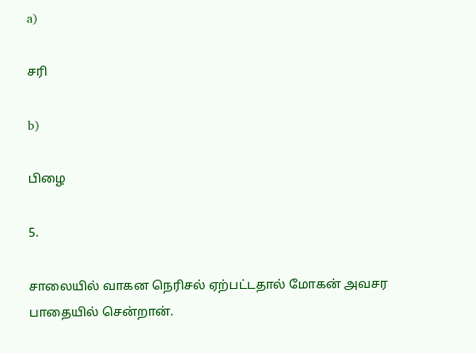a)

சரி

b)

பிழை

5.

சாலையில் வாகன நெரிசல் ஏற்பட்டதால் மோகன் அவசர பாதையில் சென்றான்.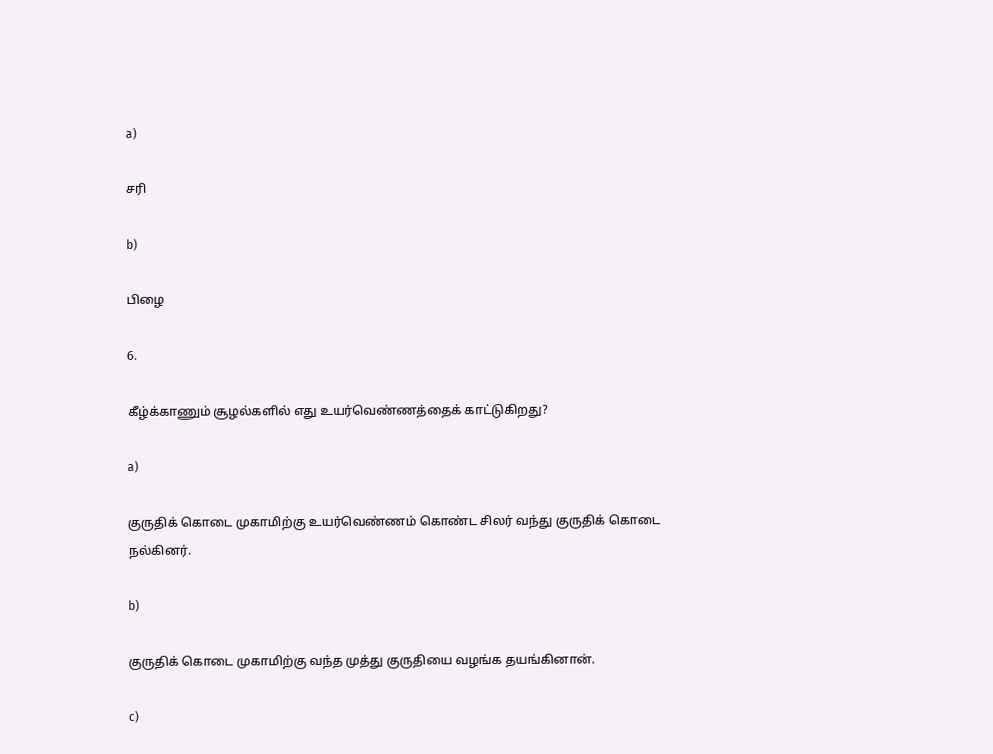a)

சரி

b)

பிழை

6.

கீழ்க்காணும் சூழல்களில் எது உயர்வெண்ணத்தைக் காட்டுகிறது?

a)

குருதிக் கொடை முகாமிற்கு உயர்வெண்ணம் கொண்ட சிலர் வந்து குருதிக் கொடை நல்கினர்.

b)

குருதிக் கொடை முகாமிற்கு வந்த முத்து குருதியை வழங்க தயங்கினான்.

c)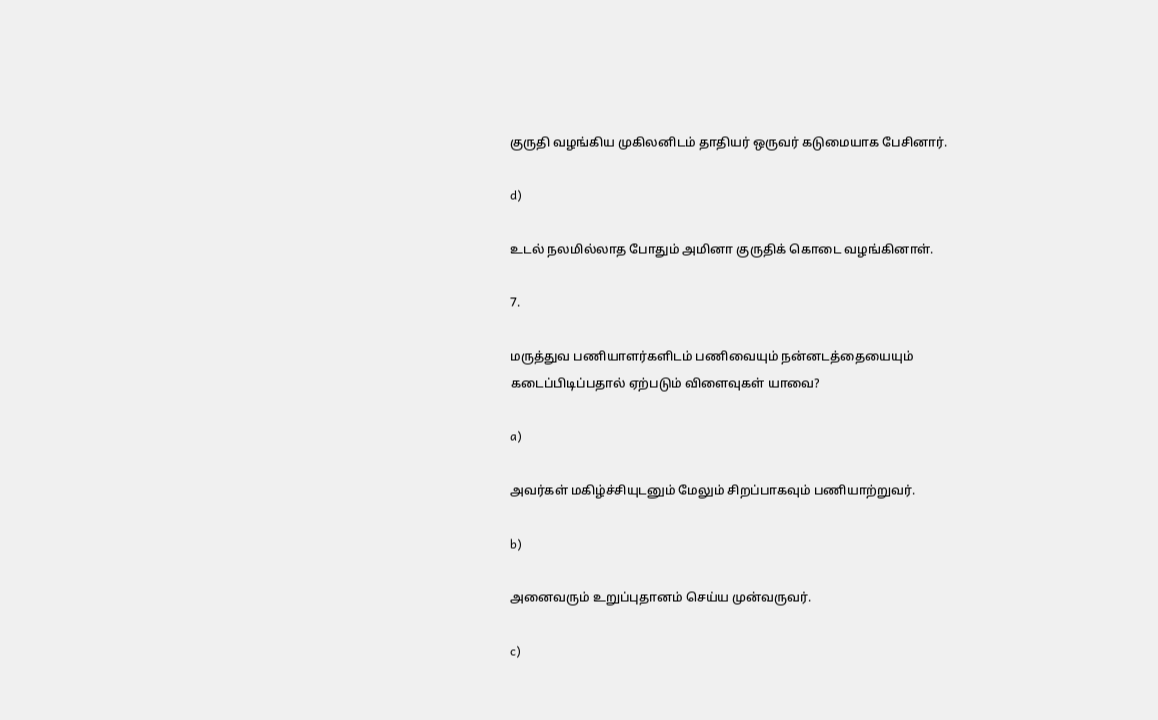குருதி வழங்கிய முகிலனிடம் தாதியர் ஒருவர் கடுமையாக பேசினார்.

d)

உடல் நலமில்லாத போதும் அமினா குருதிக் கொடை வழங்கினாள்.

7.

மருத்துவ பணியாளர்களிடம் பணிவையும் நன்னடத்தையையும் கடைப்பிடிப்பதால் ஏற்படும் விளைவுகள் யாவை?

a)

அவர்கள் மகிழ்ச்சியுடனும் மேலும் சிறப்பாகவும் பணியாற்றுவர்.

b)

அனைவரும் உறுப்புதானம் செய்ய முன்வருவர்.

c)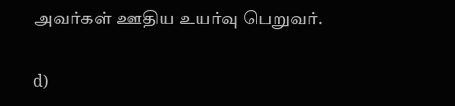அவர்கள் ஊதிய உயர்வு பெறுவர்.

d)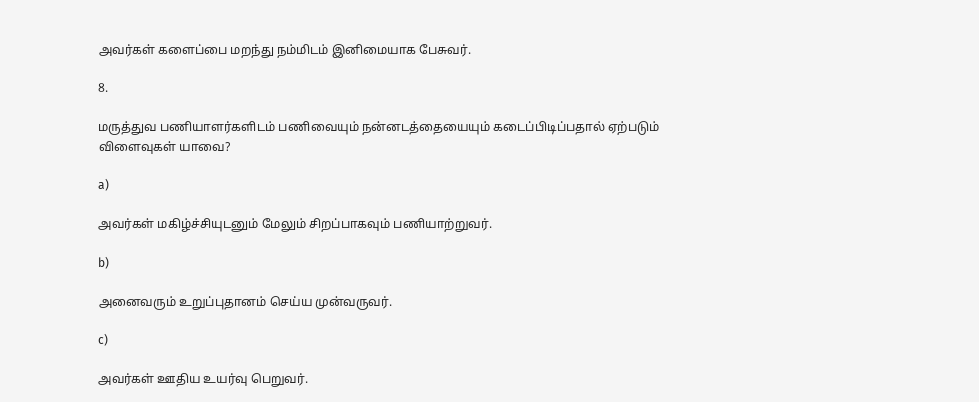அவர்கள் களைப்பை மறந்து நம்மிடம் இனிமையாக பேசுவர்.

8.

மருத்துவ பணியாளர்களிடம் பணிவையும் நன்னடத்தையையும் கடைப்பிடிப்பதால் ஏற்படும் விளைவுகள் யாவை?

a)

அவர்கள் மகிழ்ச்சியுடனும் மேலும் சிறப்பாகவும் பணியாற்றுவர்.

b)

அனைவரும் உறுப்புதானம் செய்ய முன்வருவர்.

c)

அவர்கள் ஊதிய உயர்வு பெறுவர்.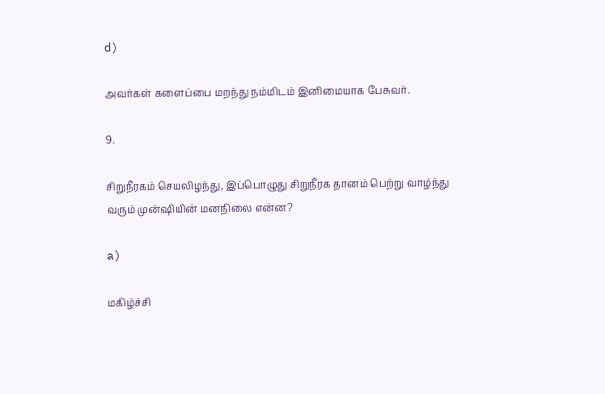d)

அவர்கள் களைப்பை மறந்து நம்மிடம் இனிமையாக பேசுவர்.

9.

சிறுநீரகம் செயலிழந்து, இப்பொழுது சிறுநீரக தானம் பெற்று வாழ்ந்து வரும் முன்ஷியின் மனநிலை என்ன?

a)

மகிழ்ச்சி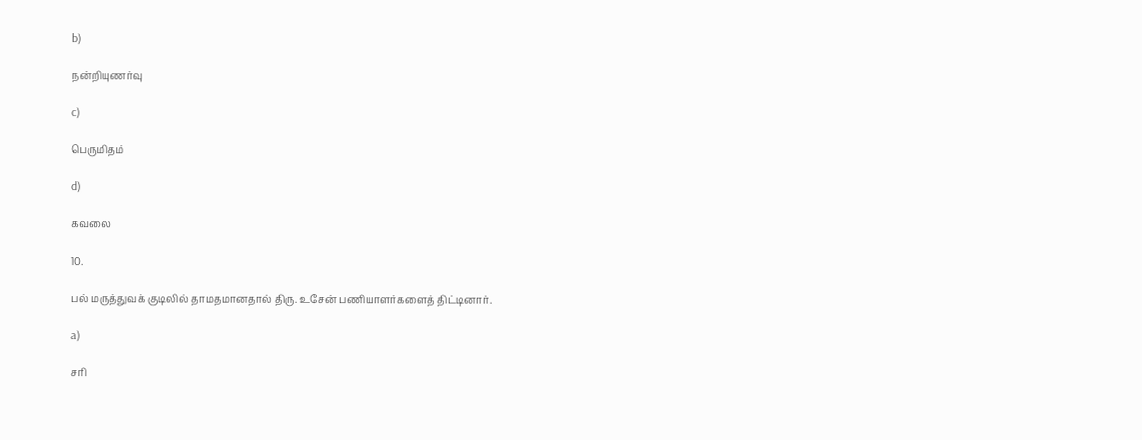b)

நன்றியுணர்வு

c)

பெருமிதம்

d)

கவலை

10.

பல் மருத்துவக் குடிலில் தாமதமானதால் திரு. உசேன் பணியாளர்களைத் திட்டினார்.

a)

சரி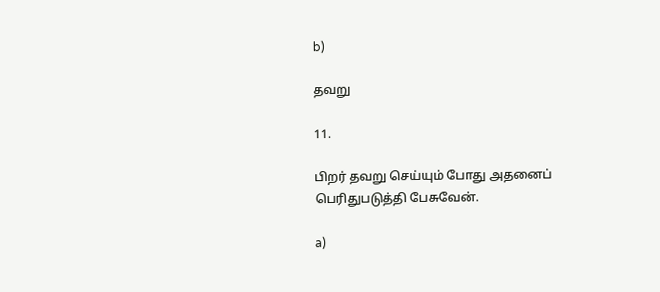b)

தவறு

11.

பிறர் தவறு செய்யும் போது அதனைப் பெரிதுபடுத்தி பேசுவேன்.

a)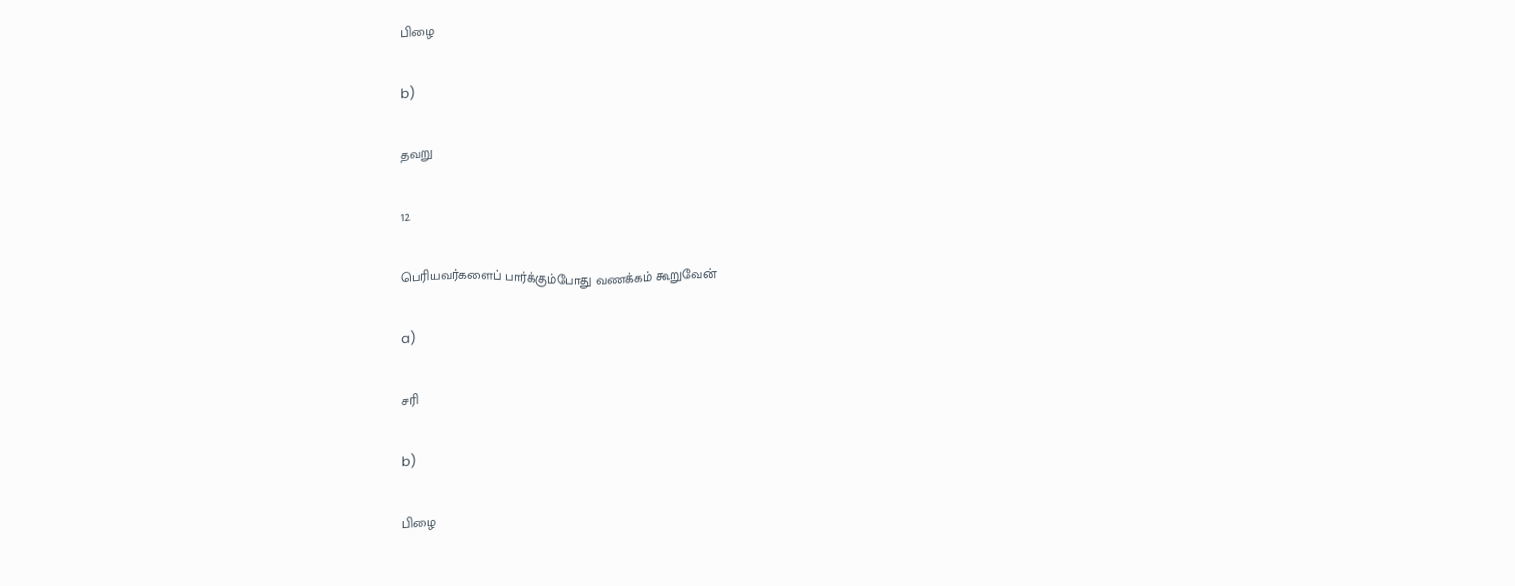பிழை

b)

தவறு

12.

பெரியவர்களைப் பார்க்கும்போது வணக்கம் கூறுவேன்

a)

சரி

b)

பிழை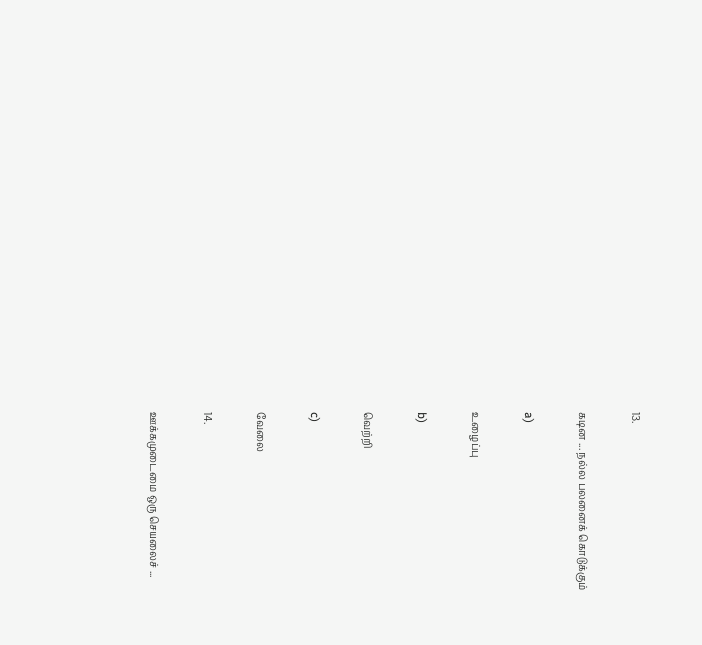13.

கடின ... நல்ல பலனைக் கொடுக்கும்

a)

உழைப்பு

b)

வெற்றி

c)

வேலை

14.

ஊக்கமுடைமை ஒரு செயலைச் ...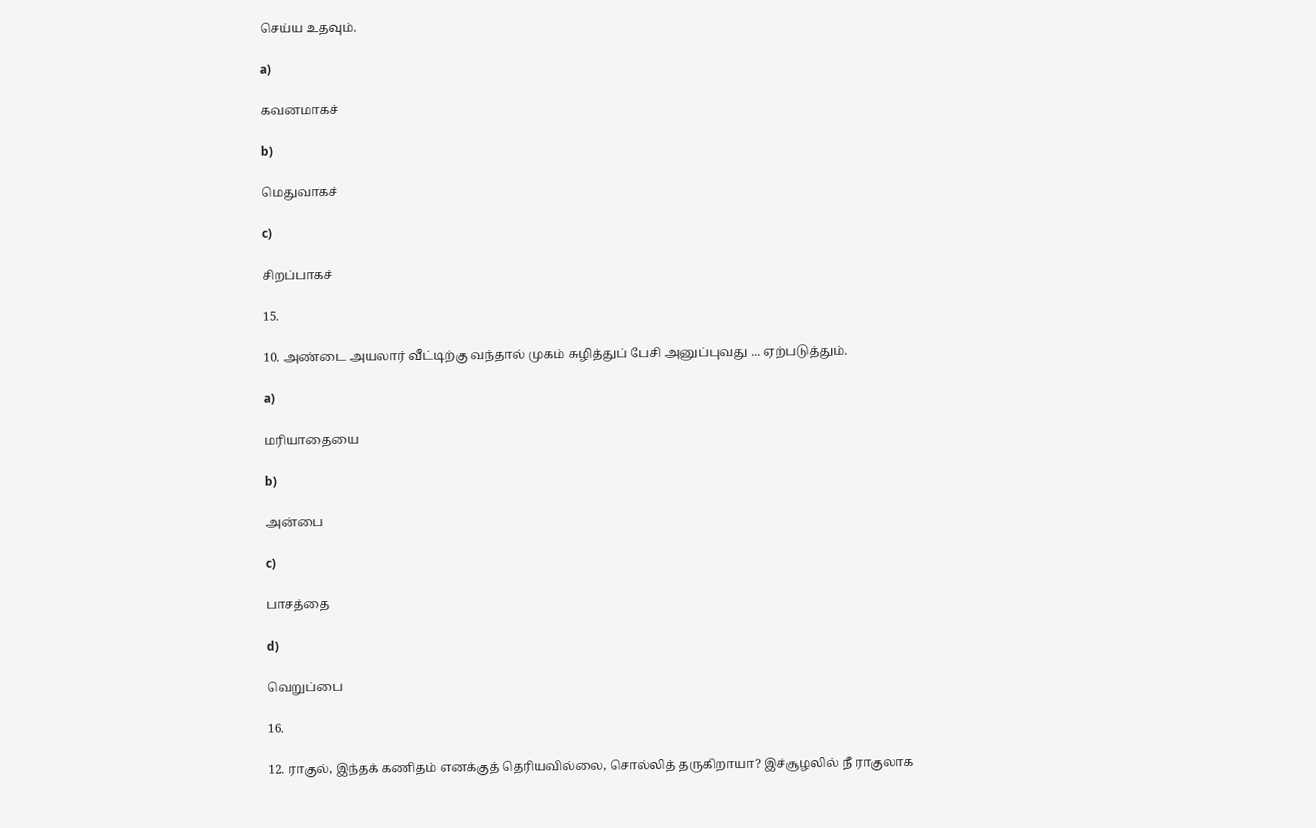செய்ய உதவும்.

a)

கவனமாகச்

b)

மெதுவாகச்

c)

சிறப்பாகச்

15.

10. அண்டை அயலார் வீட்டிற்கு வந்தால் முகம் சுழித்துப் பேசி அனுப்புவது ... ஏற்படுத்தும்.

a)

மரியாதையை

b)

அன்பை

c)

பாசத்தை

d)

வெறுப்பை

16.

12. ராகுல், இந்தக் கணிதம் எனக்குத் தெரியவில்லை, சொல்லித் தருகிறாயா? இச்சூழலில் நீ ராகுலாக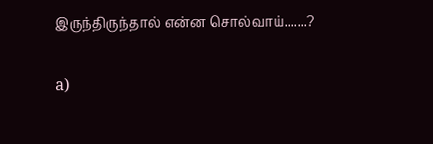இருந்திருந்தால் என்ன சொல்வாய்.......?

a)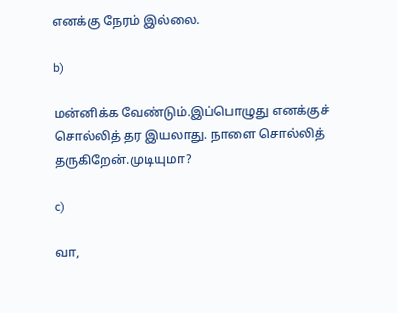எனக்கு நேரம் இல்லை.

b)

மன்னிக்க வேண்டும்.இப்பொழுது எனக்குச் சொல்லித் தர இயலாது. நாளை சொல்லித் தருகிறேன்.முடியுமா?

c)

வா,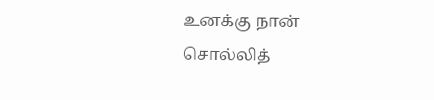உனக்கு நான் சொல்லித்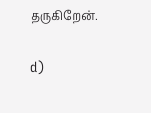தருகிறேன்.

d)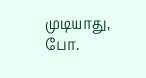முடியாது, போ.